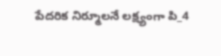పేదరిక నిర్మూలనే లక్ష్యంగా పి_4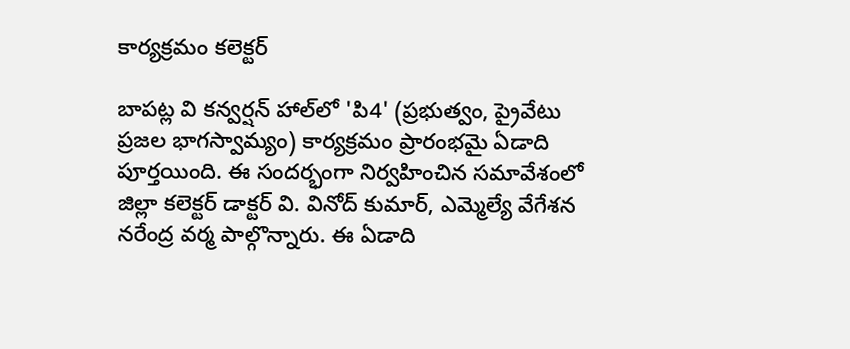కార్యక్రమం కలెక్టర్

బాపట్ల వి కన్వర్షన్ హాల్‌లో 'పి4' (ప్రభుత్వం, ప్రైవేటు ప్రజల భాగస్వామ్యం) కార్యక్రమం ప్రారంభమై ఏడాది పూర్తయింది. ఈ సందర్భంగా నిర్వహించిన సమావేశంలో జిల్లా కలెక్టర్ డాక్టర్ వి. వినోద్ కుమార్, ఎమ్మెల్యే వేగేశన నరేంద్ర వర్మ పాల్గొన్నారు. ఈ ఏడాది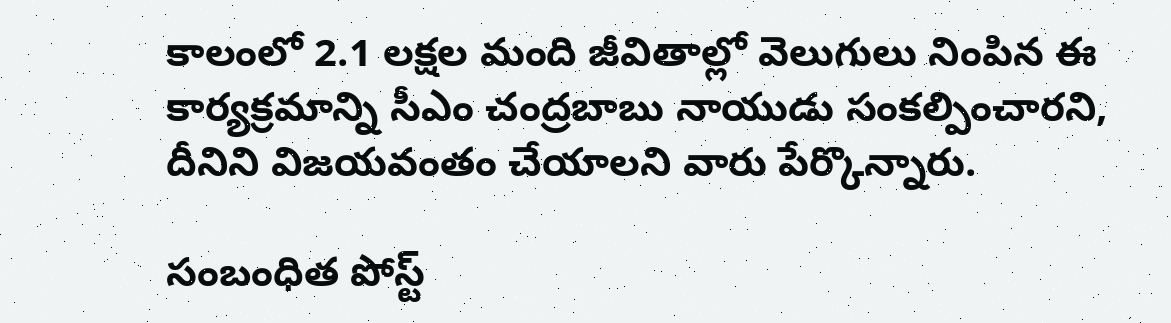కాలంలో 2.1 లక్షల మంది జీవితాల్లో వెలుగులు నింపిన ఈ కార్యక్రమాన్ని సీఎం చంద్రబాబు నాయుడు సంకల్పించారని, దీనిని విజయవంతం చేయాలని వారు పేర్కొన్నారు.

సంబంధిత పోస్ట్